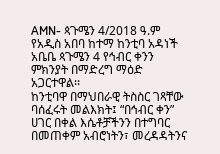AMN- ጳጉሜን 4/2018 ዓ.ም
የአዲስ አበባ ከተማ ከንቲባ አዳነች አቤቤ ጳጉሜን 4 የኅብር ቀንን ምክንያት በማድረግ ማዕድ አጋርተዋል፡፡
ከንቲባዋ በማህበራዊ ትስስር ገጻቸው ባሰፈሩት መልእክት፤ “በኅብር ቀን” ሀገር በቀል እሴቶቻችንን በተግባር በመጠቀም አብሮነትን፣ መረዳዳትንና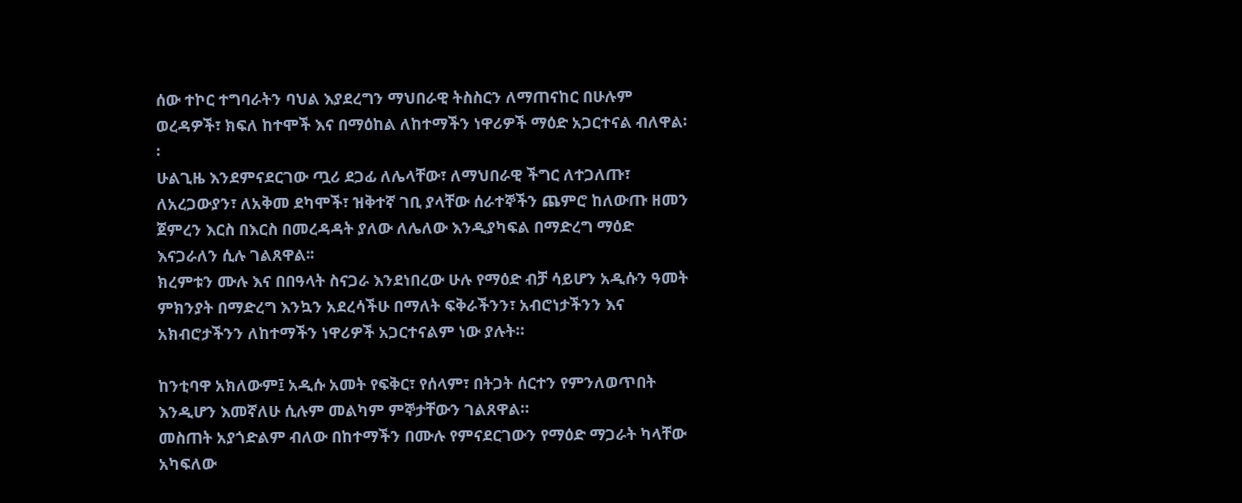ሰው ተኮር ተግባራትን ባህል እያደረግን ማህበራዊ ትስስርን ለማጠናከር በሁሉም ወረዳዎች፣ ክፍለ ከተሞች እና በማዕከል ለከተማችን ነዋሪዎች ማዕድ አጋርተናል ብለዋል፡፡
ሁልጊዜ እንደምናደርገው ጧሪ ደጋፊ ለሌላቸው፣ ለማህበራዊ ችግር ለተጋለጡ፣ ለአረጋውያን፣ ለአቅመ ደካሞች፣ ዝቅተኛ ገቢ ያላቸው ሰራተኞችን ጨምሮ ከለውጡ ዘመን ጀምረን እርስ በእርስ በመረዳዳት ያለው ለሌለው እንዲያካፍል በማድረግ ማዕድ እናጋራለን ሲሉ ገልጸዋል፡፡
ክረምቱን ሙሉ እና በበዓላት ስናጋራ እንደነበረው ሁሉ የማዕድ ብቻ ሳይሆን አዲሱን ዓመት ምክንያት በማድረግ እንኳን አደረሳችሁ በማለት ፍቅራችንን፣ አብሮነታችንን እና አክብሮታችንን ለከተማችን ነዋሪዎች አጋርተናልም ነው ያሉት።

ከንቲባዋ አክለውም፤ አዲሱ አመት የፍቅር፣ የሰላም፣ በትጋት ሰርተን የምንለወጥበት እንዲሆን እመኛለሁ ሲሉም መልካም ምኞታቸውን ገልጸዋል።
መስጠት አያጎድልም ብለው በከተማችን በሙሉ የምናደርገውን የማዕድ ማጋራት ካላቸው አካፍለው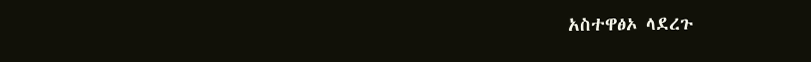አስተዋፅኦ ላደረጉ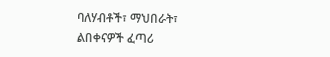ባለሃብቶች፣ ማህበራት፣ ልበቀናዎች ፈጣሪ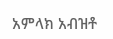አምላክ አብዝቶ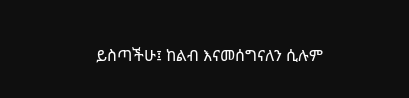ይስጣችሁ፤ ከልብ እናመሰግናለን ሲሉም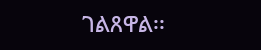ገልጸዋል፡፡